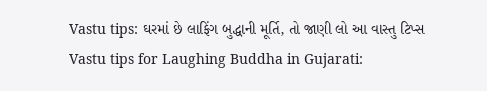Vastu tips: ઘરમાં છે લાફિંગ બુદ્ધાની મૂર્તિ, તો જાણી લો આ વાસ્તુ ટિપ્સ
Vastu tips for Laughing Buddha in Gujarati: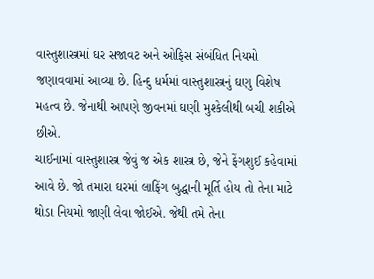વાસ્તુશાસ્ત્રમાં ઘર સજાવટ અને ઓફિસ સંબંધિત નિયમો જણાવવામાં આવ્યા છે. હિન્દુ ધર્મમાં વાસ્તુશાસ્ત્રનું ઘણુ વિશેષ મહત્વ છે. જેનાથી આપણે જીવનમાં ઘણી મુશ્કેલીથી બચી શકીએ છીએ.
ચાઈનામાં વાસ્તુશાસ્ત્ર જેવું જ એક શાસ્ત્ર છે, જેને ફેંગશુઈ કહેવામાં આવે છે. જો તમારા ઘરમાં લાફિંગ બુદ્ધાની મૂર્તિ હોય તો તેના માટે થોડા નિયમો જાણી લેવા જોઈએ. જેથી તમે તેના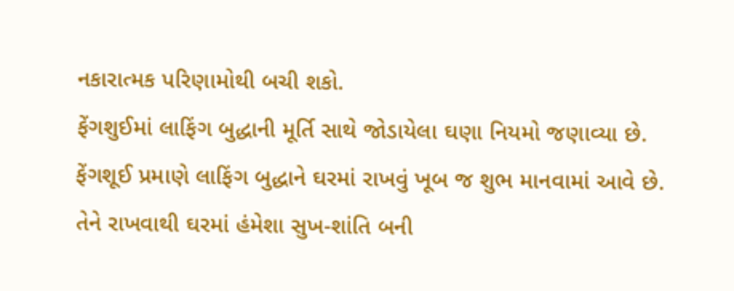નકારાત્મક પરિણામોથી બચી શકો.
ફેંગશુઈમાં લાફિંગ બુદ્ધાની મૂર્તિ સાથે જોડાયેલા ઘણા નિયમો જણાવ્યા છે. ફેંગશૂઈ પ્રમાણે લાફિંગ બુદ્ધાને ઘરમાં રાખવું ખૂબ જ શુભ માનવામાં આવે છે. તેને રાખવાથી ઘરમાં હંમેશા સુખ-શાંતિ બની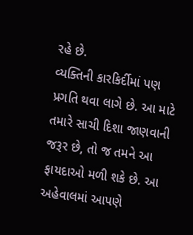રહે છે.
વ્યક્તિની કારકિર્દીમાં પણ પ્રગતિ થવા લાગે છે. આ માટે તમારે સાચી દિશા જાણવાની જરૂર છે, તો જ તમને આ ફાયદાઓ મળી શકે છે. આ અહેવાલમાં આપણે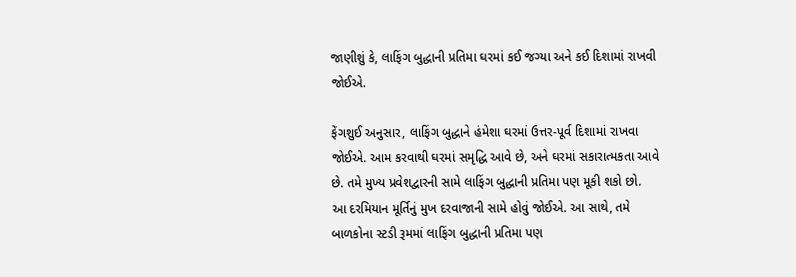જાણીશું કે, લાફિંગ બુદ્ધાની પ્રતિમા ઘરમાં કઈ જગ્યા અને કઈ દિશામાં રાખવી જોઈએ.

ફેંગશુઈ અનુસાર, લાફિંગ બુદ્ધાને હંમેશા ઘરમાં ઉત્તર-પૂર્વ દિશામાં રાખવા જોઈએ. આમ કરવાથી ઘરમાં સમૃદ્ધિ આવે છે, અને ઘરમાં સકારાત્મકતા આવે છે. તમે મુખ્ય પ્રવેશદ્વારની સામે લાફિંગ બુદ્ધાની પ્રતિમા પણ મૂકી શકો છો.
આ દરમિયાન મૂર્તિનું મુખ દરવાજાની સામે હોવું જોઈએ. આ સાથે, તમે બાળકોના સ્ટડી રૂમમાં લાફિંગ બુદ્ધાની પ્રતિમા પણ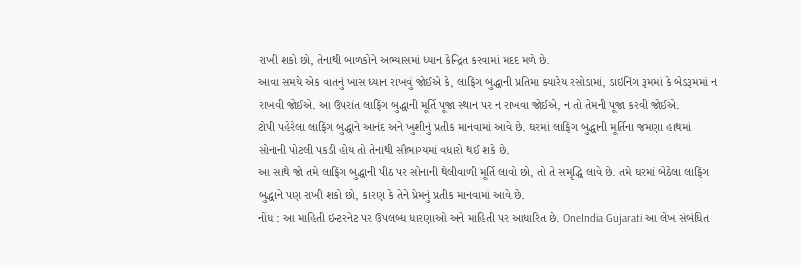રાખી શકો છો, તેનાથી બાળકોને અભ્યાસમાં ધ્યાન કેન્દ્રિત કરવામાં મદદ મળે છે.
આવા સમયે એક વાતનું ખાસ ધ્યાન રાખવું જોઈએ કે, લાફિંગ બુદ્ધાની પ્રતિમા ક્યારેય રસોડામાં, ડાઇનિંગ રૂમમાં કે બેડરૂમમાં ન રાખવી જોઈએ. આ ઉપરાંત લાફિંગ બુદ્ધાની મૂર્તિ પૂજા સ્થાન પર ન રાખવા જોઈએ, ન તો તેમની પૂજા કરવી જોઈએ.
ટોપી પહેરેલા લાફિંગ બુદ્ધાને આનંદ અને ખુશીનું પ્રતીક માનવામાં આવે છે. ઘરમાં લાફિંગ બુદ્ધાની મૂર્તિના જમણા હાથમાં સોનાની પોટલી પકડી હોય તો તેનાથી સૌભાગ્યમાં વધારો થઈ શકે છે.
આ સાથે જો તમે લાફિંગ બુદ્ધાની પીઠ પર સોનાની થેલીવાળી મૂર્તિ લાવો છો, તો તે સમૃદ્ધિ લાવે છે. તમે ઘરમાં બેઠેલા લાફિંગ બુદ્ધાને પણ રાખી શકો છો, કારણ કે તેને પ્રેમનું પ્રતીક માનવામાં આવે છે.
નોંધ : આ માહિતી ઇન્ટરનેટ પર ઉપલબ્ધ ધારણાઓ અને માહિતી પર આધારિત છે. OneIndia Gujarati આ લેખ સંબંધિત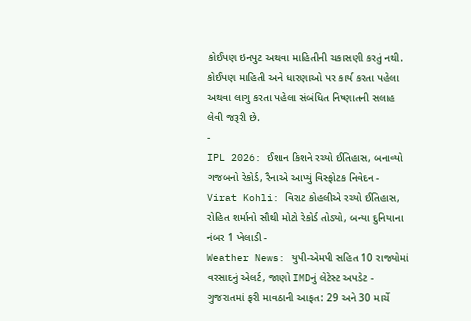કોઈપણ ઇનપુટ અથવા માહિતીની ચકાસણી કરતું નથી. કોઈપણ માહિતી અને ધારણાઓ પર કાર્ય કરતા પહેલા અથવા લાગુ કરતા પહેલા સંબંધિત નિષ્ણાતની સલાહ લેવી જરૂરી છે.
-
IPL 2026: ઈશાન કિશને રચ્યો ઈતિહાસ, બનાવ્યો ગજબનો રેકોર્ડ, રૈનાએ આપ્યું વિસ્ફોટક નિવેદન -
Virat Kohli: વિરાટ કોહલીએ રચ્યો ઈતિહાસ, રોહિત શર્માનો સૌથી મોટો રેકોર્ડ તોડ્યો, બન્યા દુનિયાના નંબર 1 ખેલાડી -
Weather News: યુપી-એમપી સહિત 10 રાજ્યોમાં વરસાદનું એલર્ટ, જાણો IMDનું લેટેસ્ટ અપડેટ -
ગુજરાતમાં ફરી માવઠાની આફત: 29 અને 30 માર્ચે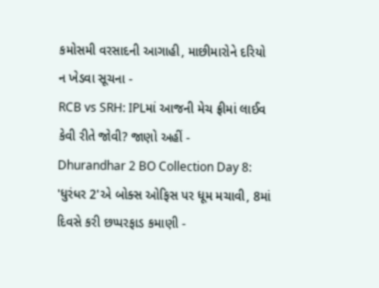કમોસમી વરસાદની આગાહી, માછીમારોને દરિયો ન ખેડવા સૂચના -
RCB vs SRH: IPLમાં આજની મેચ ફ્રીમાં લાઈવ કેવી રીતે જોવી? જાણો અહીં -
Dhurandhar 2 BO Collection Day 8: 'ધુરંધર 2'એ બોક્સ ઓફિસ પર ધૂમ મચાવી, 8માં દિવસે કરી છપ્પરફાડ કમાણી -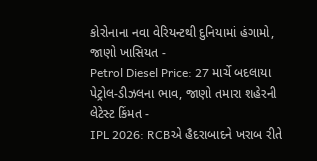કોરોનાના નવા વેરિયન્ટથી દુનિયામાં હંગામો, જાણો ખાસિયત -
Petrol Diesel Price: 27 માર્ચે બદલાયા પેટ્રોલ-ડીઝલના ભાવ, જાણો તમારા શહેરની લેટેસ્ટ કિંમત -
IPL 2026: RCBએ હૈદરાબાદને ખરાબ રીતે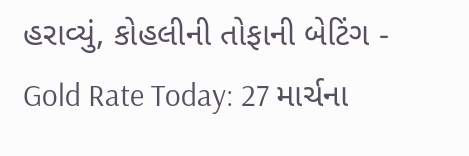હરાવ્યું, કોહલીની તોફાની બેટિંગ -
Gold Rate Today: 27 માર્ચના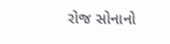રોજ સોનાનો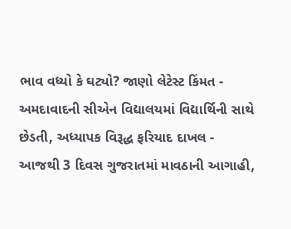ભાવ વધ્યો કે ઘટ્યો? જાણો લેટેસ્ટ કિંમત -
અમદાવાદની સીએન વિદ્યાલયમાં વિદ્યાર્થિની સાથે છેડતી, અધ્યાપક વિરૂદ્ધ ફરિયાદ દાખલ -
આજથી 3 દિવસ ગુજરાતમાં માવઠાની આગાહી,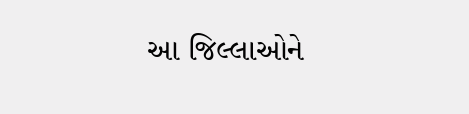આ જિલ્લાઓને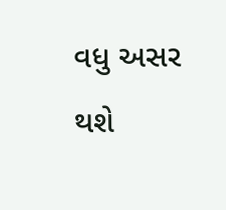વધુ અસર થશે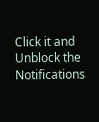Click it and Unblock the Notifications